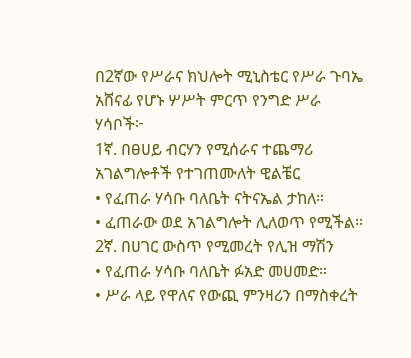በ2ኛው የሥራና ክህሎት ሚኒስቴር የሥራ ጉባኤ አሸናፊ የሆኑ ሦሥት ምርጥ የንግድ ሥራ ሃሳቦች፦
1ኛ. በፀሀይ ብርሃን የሚሰራና ተጨማሪ
አገልግሎቶች የተገጠሙለት ዊልቼር
• የፈጠራ ሃሳቡ ባለቤት ናትናኤል ታከለ።
• ፈጠራው ወደ አገልግሎት ሊለወጥ የሚችል፡፡
2ኛ. በሀገር ውስጥ የሚመረት የሊዝ ማሽን
• የፈጠራ ሃሳቡ ባለቤት ፉአድ መሀመድ።
• ሥራ ላይ የዋለና የውጪ ምንዛሪን በማስቀረት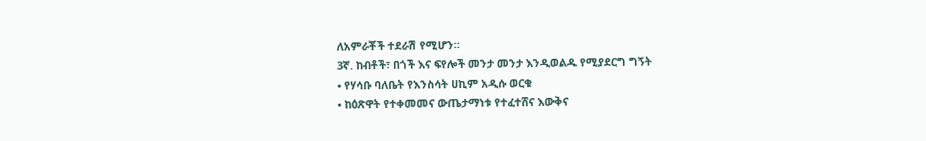ለአምራቾች ተደራሽ የሚሆን።
3ኛ. ከብቶች፣ በጎች እና ፍየሎች መንታ መንታ እንዲወልዱ የሚያደርግ ግኝት
• የሃሳቡ ባለቤት የእንስሳት ሀኪም አዲሱ ወርቁ
• ከዕጽዋት የተቀመመና ውጤታማነቱ የተፈተሸና እውቅና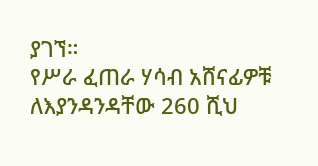ያገኘ።
የሥራ ፈጠራ ሃሳብ አሸናፊዎቹ ለእያንዳንዳቸው 260 ሺህ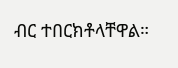ብር ተበርክቶላቸዋል።